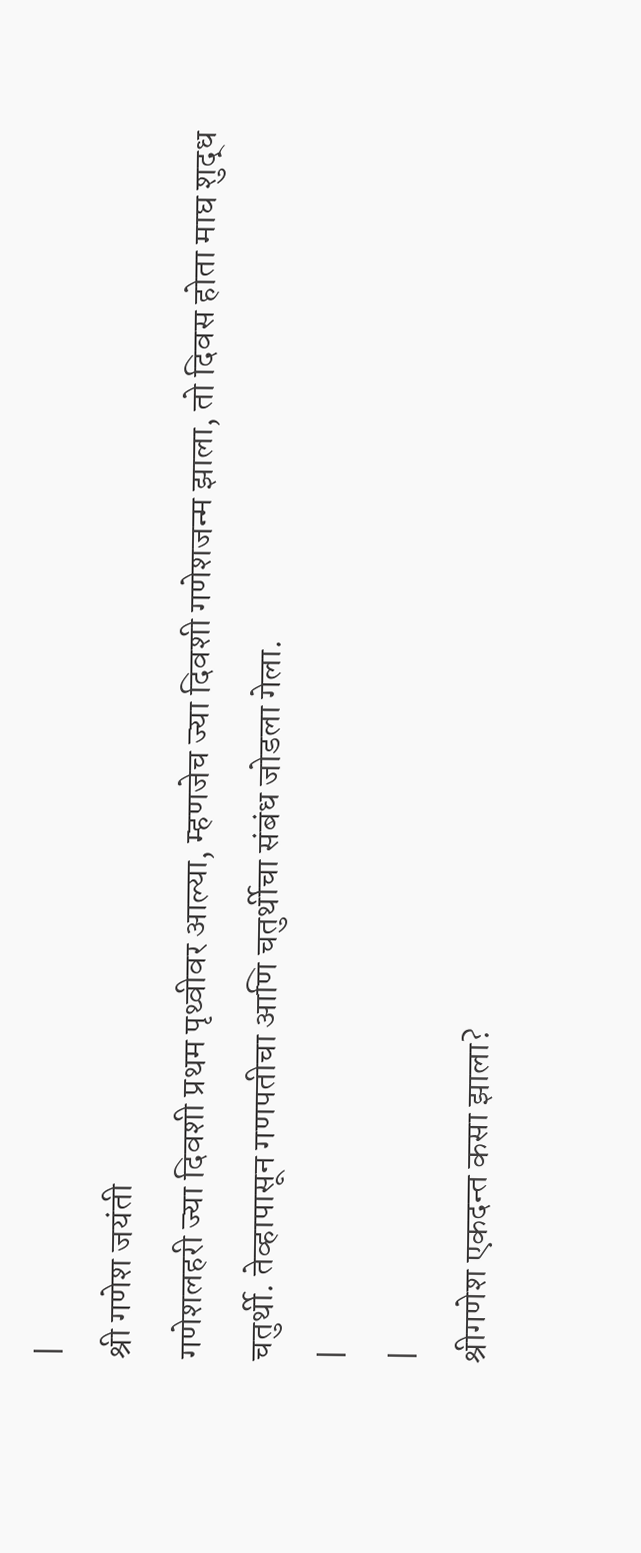|
श्री गणेश जयंती
गणेशलहरी ज्या दिवशी प्रथम पृथ्वीवर आल्या, म्हणजेच ज्या दिवशी गणेशजन्म झाला, तो दिवस होता माघ शुद्ध चतुर्थी. तेव्हापासून गणपतीचा आणि चतुर्थीचा संबंध जोडला गेला.
|
|
श्रीगणेश एकदन्त कसा झाला?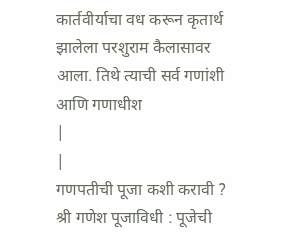कार्तवीर्याचा वध करून कृतार्थ झालेला परशुराम कैलासावर आला. तिथे त्याची सर्व गणांशी आणि गणाधीश
|
|
गणपतीची पूजा कशी करावी ?
श्री गणेश पूजाविधी : पूजेची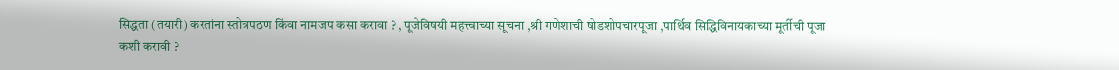सिद्धता (तयारी) करतांना स्तोत्रपठण किंवा नामजप कसा करावा ? , पूजेविषयी महत्त्वाच्या सूचना ,श्री गणेशाची षोडशोपचारपूजा ,पार्थिव सिद्धिविनायकाच्या मूर्तीची पूजा कशी करावी ?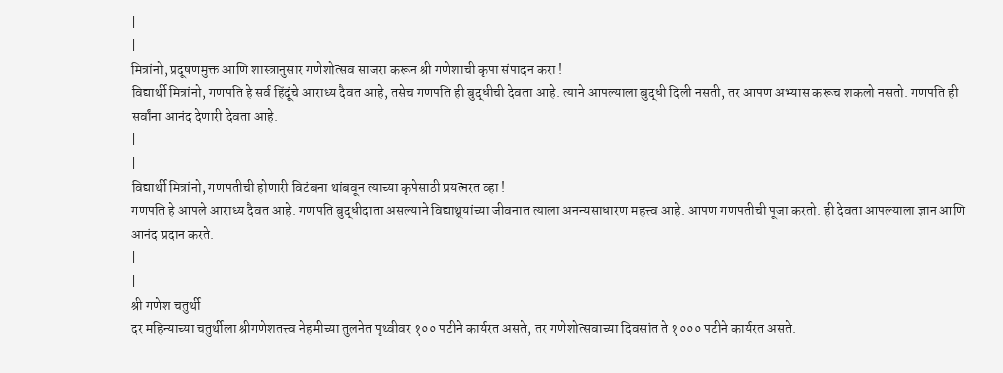|
|
मित्रांनो, प्रदूषणमुक्त आणि शास्त्रानुसार गणेशोत्सव साजरा करून श्री गणेशाची कृपा संपादन करा !
विद्यार्थी मित्रांनो, गणपति हे सर्व हिंदूंचे आराध्य दैवत आहे, तसेच गणपति ही बुद्धीची देवता आहे. त्याने आपल्याला बुद्धी दिली नसती, तर आपण अभ्यास करूच शकलो नसतो. गणपति ही सर्वांना आनंद देणारी देवता आहे.
|
|
विद्यार्थी मित्रांनो, गणपतीची होणारी विटंबना थांबवून त्याच्या कृपेसाठी प्रयत्नरत व्हा !
गणपति हे आपले आराध्य दैवत आहे. गणपति बुद्धीदाता असल्याने विद्याथ्र्यांच्या जीवनात त्याला अनन्यसाधारण महत्त्व आहे. आपण गणपतीची पूजा करतो. ही देवता आपल्याला ज्ञान आणि आनंद प्रदान करते.
|
|
श्री गणेश चतुर्थी
दर महिन्याच्या चतुर्थीला श्रीगणेशतत्त्व नेहमीच्या तुलनेत पृथ्वीवर १०० पटीने कार्यरत असते, तर गणेशोत्सवाच्या दिवसांत ते १००० पटीने कार्यरत असते.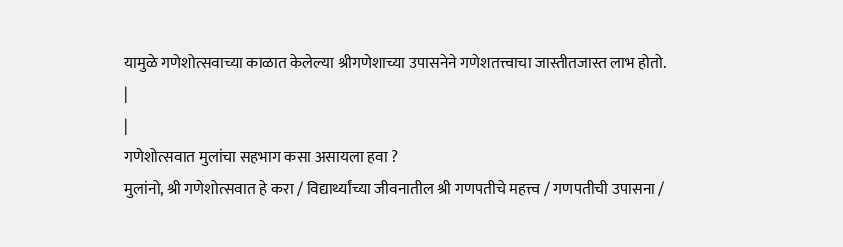यामुळे गणेशोत्सवाच्या काळात केलेल्या श्रीगणेशाच्या उपासनेने गणेशतत्त्वाचा जास्तीतजास्त लाभ होतो.
|
|
गणेशोत्सवात मुलांचा सहभाग कसा असायला हवा ?
मुलांनो, श्री गणेशोत्सवात हे करा / विद्यार्थ्यांच्या जीवनातील श्री गणपतीचे महत्त्व / गणपतीची उपासना /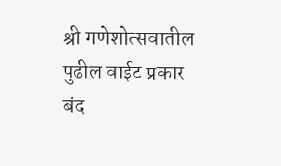श्री गणेशोत्सवातील पुढील वाईट प्रकार बंद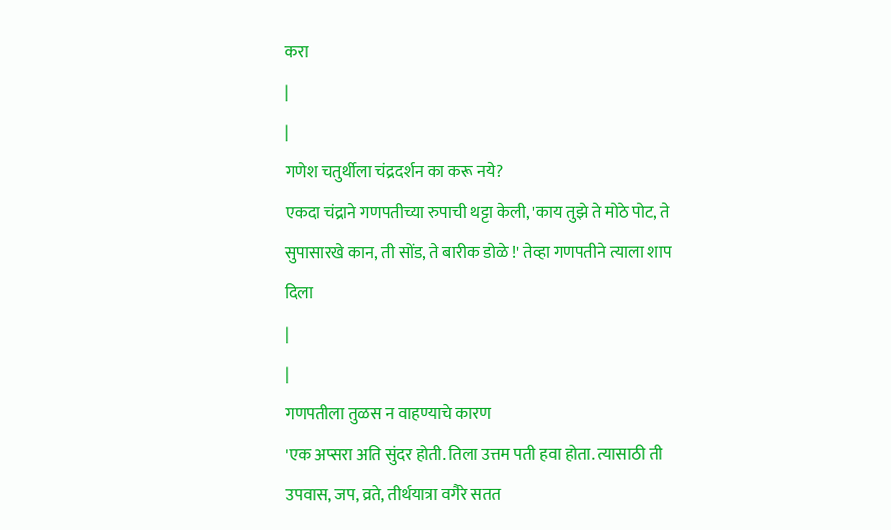करा
|
|
गणेश चतुर्थीला चंद्रदर्शन का करू नये?
एकदा चंद्राने गणपतीच्या रुपाची थट्टा केली, 'काय तुझे ते मोठे पोट, ते सुपासारखे कान, ती सोंड, ते बारीक डोळे !' तेव्हा गणपतीने त्याला शाप दिला
|
|
गणपतीला तुळस न वाहण्याचे कारण
'एक अप्सरा अति सुंदर होती. तिला उत्तम पती हवा होता. त्यासाठी ती उपवास, जप, व्रते, तीर्थयात्रा वगैरे सतत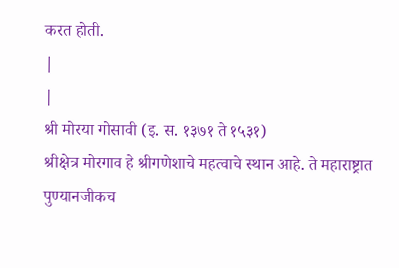करत होती.
|
|
श्री मोरया गोसावी (इ. स. १३७१ ते १५३१)
श्रीक्षेत्र मोरगाव हे श्रीगणेशाचे महत्वाचे स्थान आहे. ते महाराष्ट्रात पुण्यानजीकच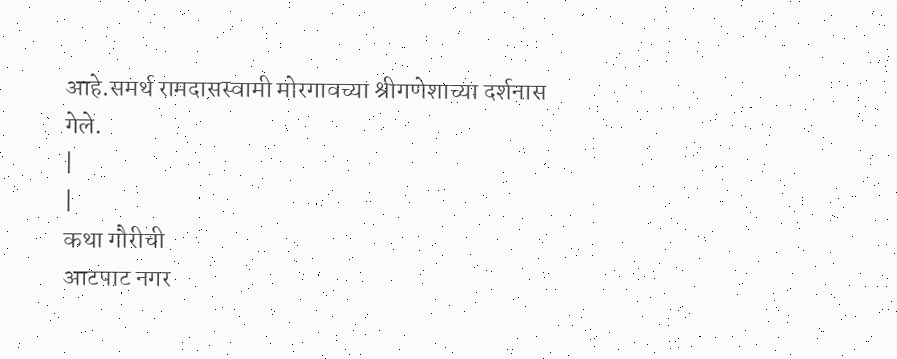आहे.समर्थ रामदासस्वामी मोरगावच्या श्रीगणेशाच्या दर्शनास गेले.
|
|
कथा गौरीची
आटपाट नगर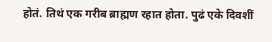होतं. तिथं एक गरीब ब्राह्मण रहात होता. पुढं एके दिवशीं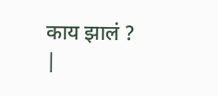काय झालं ?
|